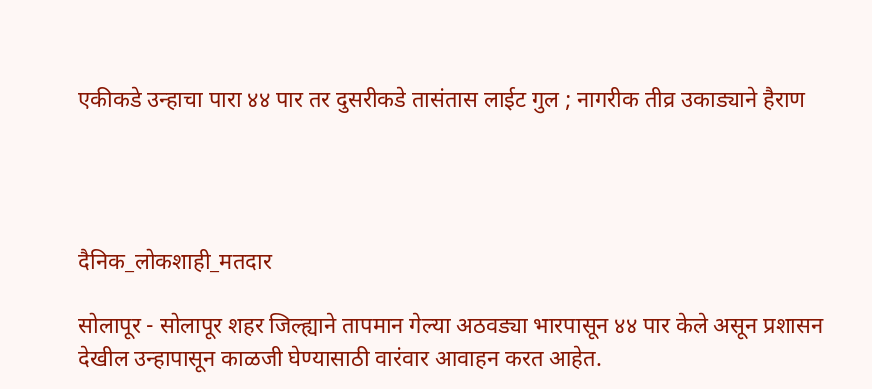एकीकडे उन्हाचा पारा ४४ पार तर दुसरीकडे तासंतास लाईट गुल ; नागरीक तीव्र उकाड्याने हैराण




दैनिक_लोकशाही_मतदार

सोलापूर - सोलापूर शहर जिल्ह्याने तापमान गेल्या अठवड्या भारपासून ४४ पार केले असून प्रशासन देखील उन्हापासून काळजी घेण्यासाठी वारंवार आवाहन करत आहेत.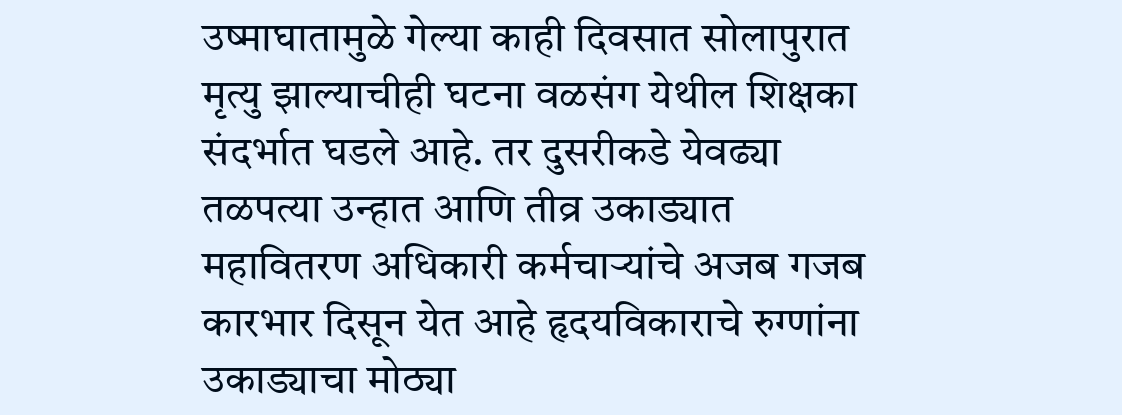उष्माघातामुळे गेल्या काही दिवसात सोलापुरात मृत्यु झाल्याचीही घटना वळसंग येथील शिक्षका संदर्भात घडले आहे. तर दुसरीकडे येवढ्या तळपत्या उन्हात आणि तीव्र उकाड्यात महावितरण अधिकारी कर्मचाऱ्यांचे अजब गजब कारभार दिसून येत आहे हृदयविकाराचे रुग्णांना उकाड्याचा मोठ्या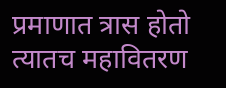प्रमाणात त्रास होतो त्यातच महावितरण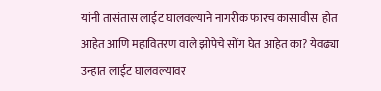यांनी तासंतास लाईट घालवल्याने नागरीक फारच कासावीस  होत आहेत आणि महावितरण वाले झोपेचे सोंग घेत आहेत का? येवढ्या उन्हात लाईट घालवल्यावर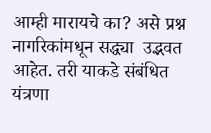आम्ही मारायचे का? असे प्रश्न नागरिकांमधून सद्ध्या  उद्भवत  आहेत. तरी याकडे संबंधित यंत्रणा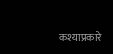कश्याप्रकारे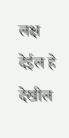लक्ष देईल हे देखील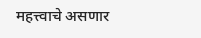महत्त्वाचे असणार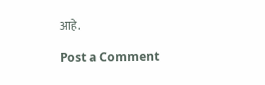आहे.

Post a Comment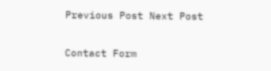Previous Post Next Post

Contact Form